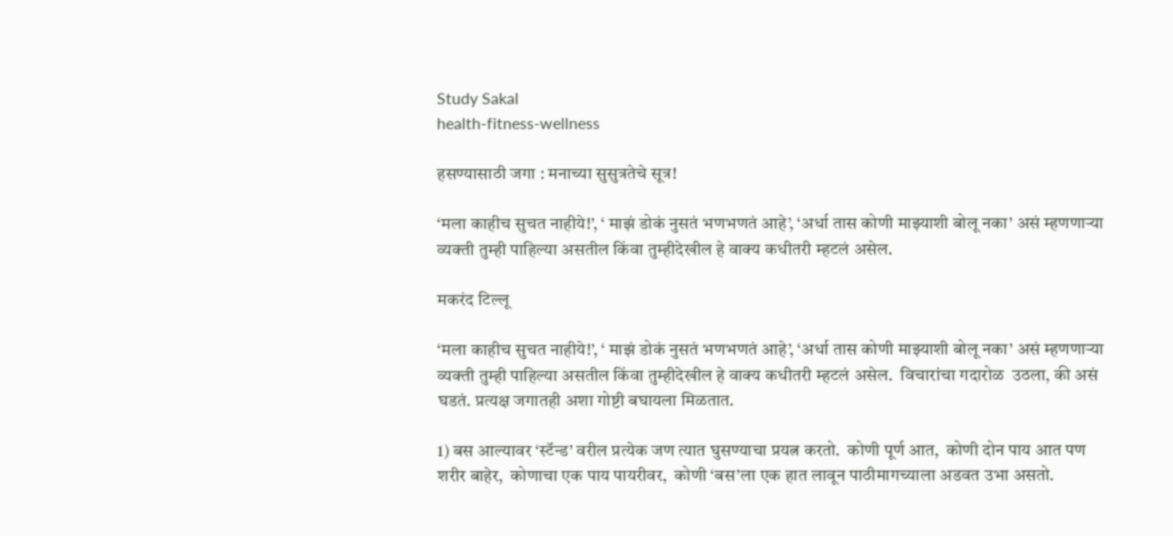Study Sakal
health-fitness-wellness

हसण्यासाठी जगा : मनाच्या सुसुत्रतेचे सूत्र!

‘मला काहीच सुचत नाहीये!’, ‘ माझं डोकं नुसतं भणभणतं आहे’, ‘अर्धा तास कोणी माझ्याशी बोलू नका’ असं म्हणणाऱ्या व्यक्ती तुम्ही पाहिल्या असतील किंवा तुम्हीदेखील हे वाक्य कधीतरी म्हटलं असेल.

मकरंद टिल्लू

‘मला काहीच सुचत नाहीये!’, ‘ माझं डोकं नुसतं भणभणतं आहे’, ‘अर्धा तास कोणी माझ्याशी बोलू नका’ असं म्हणणाऱ्या व्यक्ती तुम्ही पाहिल्या असतील किंवा तुम्हीदेखील हे वाक्य कधीतरी म्हटलं असेल.  विचारांचा गदारोळ  उठला, की असं घडतं. प्रत्यक्ष जगातही अशा गोष्टी बघायला मिळतात.

1) बस आल्यावर ‘स्टॅन्ड’ वरील प्रत्येक जण त्यात घुसण्याचा प्रयत्न करतो.  कोणी पूर्ण आत,  कोणी दोन पाय आत पण शरीर बाहेर,  कोणाचा एक पाय पायरीवर,  कोणी ‘बस’ला एक हात लावून पाठीमागच्याला अडवत उभा असतो.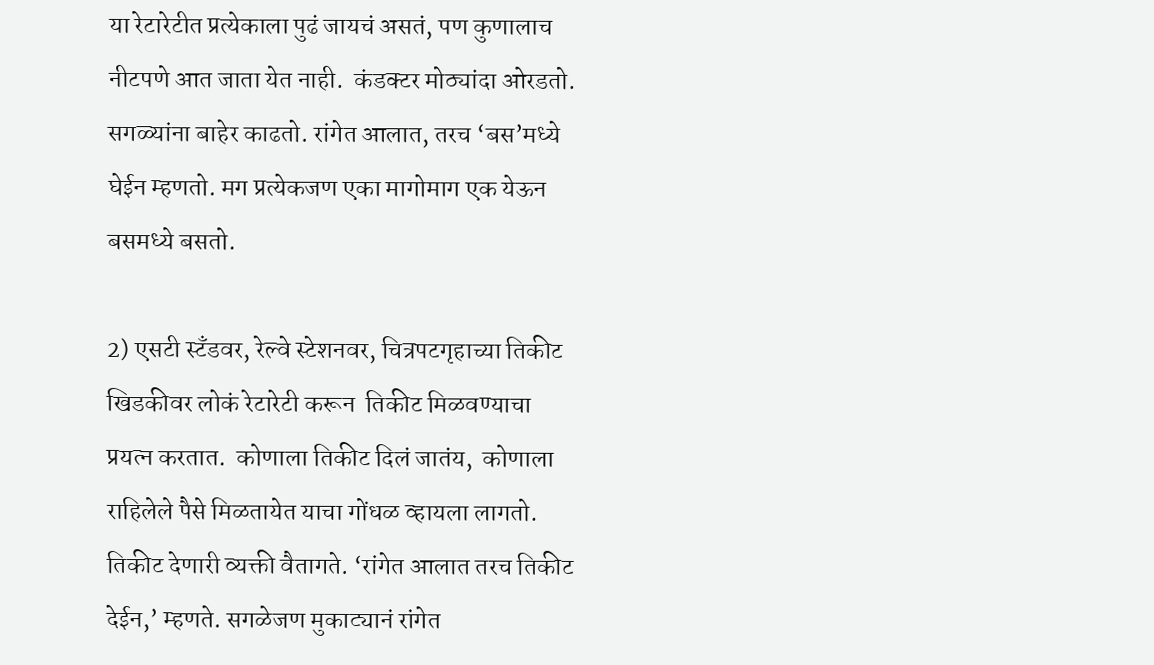या रेटारेटीत प्रत्येकाला पुढं जायचं असतं, पण कुणालाच नीटपणे आत जाता येत नाही.  कंडक्टर मोठ्यांदा ओरडतो.  सगळ्यांना बाहेर काढतो. रांगेत आलात, तरच ‘बस’मध्ये घेईन म्हणतो. मग प्रत्येकजण एका मागोमाग एक येऊन बसमध्ये बसतो.

2) एसटी स्टँडवर, रेल्वे स्टेशनवर, चित्रपटगृहाच्या तिकीट खिडकीवर लोकं रेटारेटी करून  तिकीट मिळवण्याचा प्रयत्न करतात.  कोणाला तिकीट दिलं जातंय,  कोणाला राहिलेले पैसे मिळतायेत याचा गोंधळ व्हायला लागतो.  तिकीट देणारी व्यक्ती वैतागते. ‘रांगेत आलात तरच तिकीट देईन,’ म्हणते. सगळेजण मुकाट्यानं रांगेत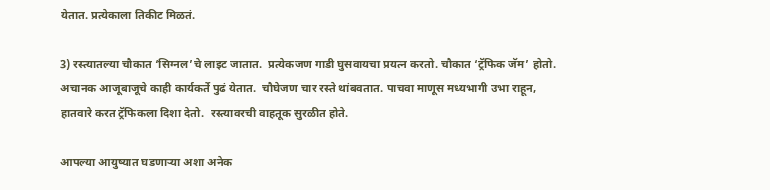येतात. प्रत्येकाला तिकीट मिळतं.

3) रस्त्यातल्या चौकात ‘सिग्नल’चे लाइट जातात.  प्रत्येकजण गाडी घुसवायचा प्रयत्न करतो. चौकात ‘ट्रॅफिक जॅम’ होतो. अचानक आजूबाजूचे काही कार्यकर्ते पुढं येतात.  चौघेजण चार रस्ते थांबवतात. पाचवा माणूस मध्यभागी उभा राहून, हातवारे करत ट्रॅफिकला दिशा देतो.  रस्त्यावरची वाहतूक सुरळीत होते.

आपल्या आयुष्यात घडणाऱ्या अशा अनेक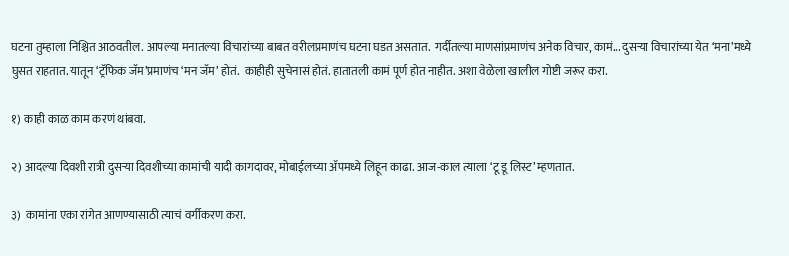घटना तुम्हाला निश्चित आठवतील. आपल्या मनातल्या विचारांच्या बाबत वरीलप्रमाणंच घटना घडत असतात.  गर्दीतल्या माणसांप्रमाणंच अनेक विचार, कामं... दुसऱ्या विचारांच्या येत ‘मना’मध्ये घुसत राहतात. यातून ‘ट्रॅफिक जॅम’प्रमाणंच ‘मन जॅम’ होतं.  काहीही सुचेनासं होतं. हातातली कामं पूर्ण होत नाहीत. अशा वेळेला खालील गोष्टी जरूर करा.

१) काही काळ काम करणं थांबवा.

२) आदल्या दिवशी रात्री दुसऱ्या दिवशीच्या कामांची यादी कागदावर, मोबाईलच्या ॲपमध्ये लिहून काढा. आज-काल त्याला ‘टू डू लिस्ट’ म्हणतात.

३)  कामांना एका रांगेत आणण्यासाठी त्याचं वर्गीकरण करा.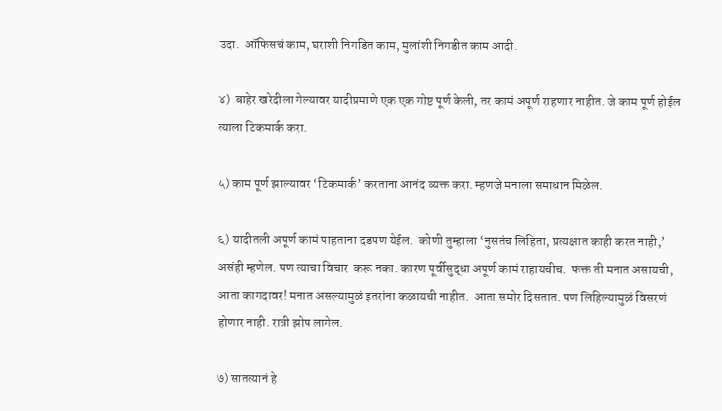उदा.  ऑफिसचं काम, घराशी निगडित काम, मुलांशी निगडीत काम आदी.

४)  बाहेर खरेदीला गेल्यावर यादीप्रमाणे एक एक गोष्ट पूर्ण केली, तर कामं अपूर्ण राहणार नाहीत. जे काम पूर्ण होईल त्याला टिकमार्क करा.

५) काम पूर्ण झाल्यावर ‘टिकमार्क’ करताना आनंद व्यक्त करा. म्हणजे मनाला समाधान मिळेल.

६) यादीतली अपूर्ण कामं पाहताना दडपण येईल.  कोणी तुम्हाला ‘नुसतंच लिहिता, प्रत्यक्षात काही करत नाही,’ असंही म्हणेल. पण त्याचा विचार  करू नका. कारण पूर्वीसुद्धा अपूर्ण कामं राहायचीच.  फक्त ती मनात असायची, आता कागदावर! मनात असल्यामुळं इतरांना कळायची नाहीत.  आता समोर दिसतात. पण लिहिल्यामुळं विसरणं होणार नाही. रात्री झोप लागेल.

७) सातत्यानं हे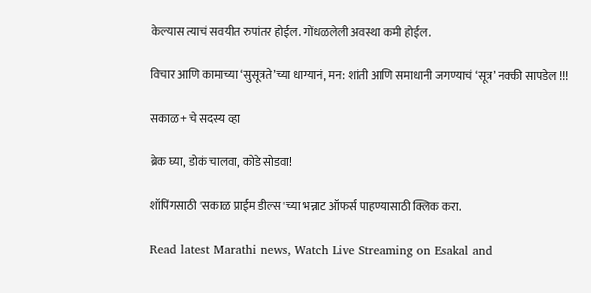केल्यास त्याचं सवयीत रुपांतर होईल. गोंधळलेली अवस्था कमी होईल.

विचार आणि कामाच्या ‘सुसूत्रते’च्या धाग्यानं, मन: शांती आणि समाधानी जगण्याचं ‘सूत्र’ नक्की सापडेल !!!

सकाळ+ चे सदस्य व्हा

ब्रेक घ्या, डोकं चालवा, कोडे सोडवा!

शॉपिंगसाठी 'सकाळ प्राईम डील्स'च्या भन्नाट ऑफर्स पाहण्यासाठी क्लिक करा.

Read latest Marathi news, Watch Live Streaming on Esakal and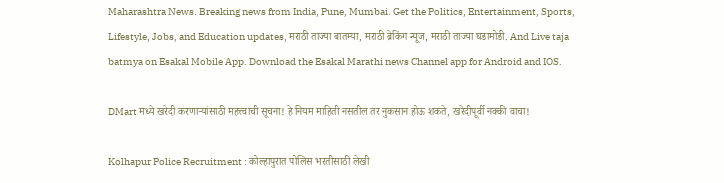Maharashtra News. Breaking news from India, Pune, Mumbai. Get the Politics, Entertainment, Sports, Lifestyle, Jobs, and Education updates, मराठी ताज्या बातम्या, मराठी ब्रेकिंग न्यूज, मराठी ताज्या घडामोडी. And Live taja batmya on Esakal Mobile App. Download the Esakal Marathi news Channel app for Android and IOS.

DMart मध्ये खरेदी करणाऱ्यांसाठी महत्त्वाची सूचना! हे नियम माहिती नसतील तर नुकसान होऊ शकते, खरेदीपूर्वी नक्की वाचा!

Kolhapur Police Recruitment : कोल्हापुरात पोलिस भरतीसाठी लेखी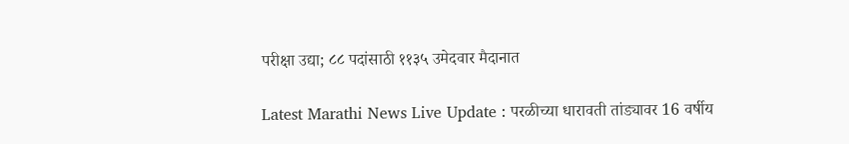परीक्षा उद्या; ८८ पदांसाठी ११३५ उमेदवार मैदानात

Latest Marathi News Live Update : परळीच्या धारावती तांड्यावर 16 वर्षीय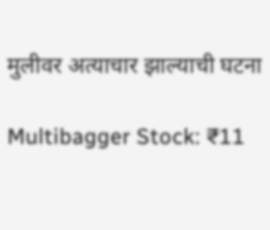मुलीवर अत्याचार झाल्याची घटना

Multibagger Stock: ₹11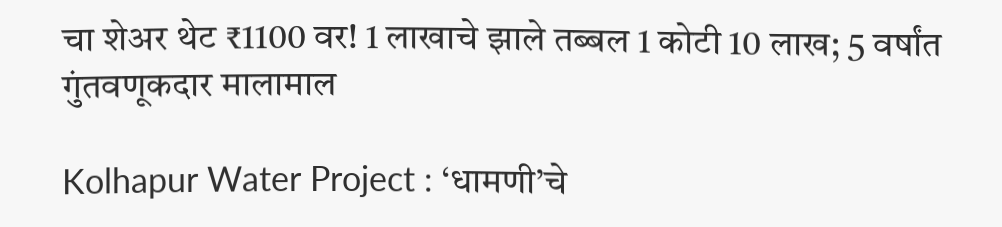चा शेअर थेट ₹1100 वर! 1 लाखाचे झाले तब्बल 1 कोटी 10 लाख; 5 वर्षांत गुंतवणूकदार मालामाल

Kolhapur Water Project : ‘धामणी’चे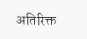अतिरिक्त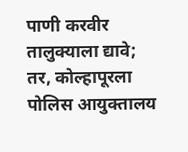पाणी करवीर तालुक्याला द्यावे; तर, कोल्हापूरला पोलिस आयुक्तालय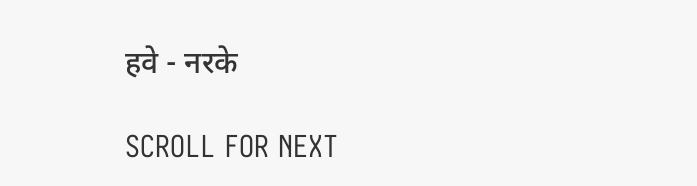हवे - नरके

SCROLL FOR NEXT